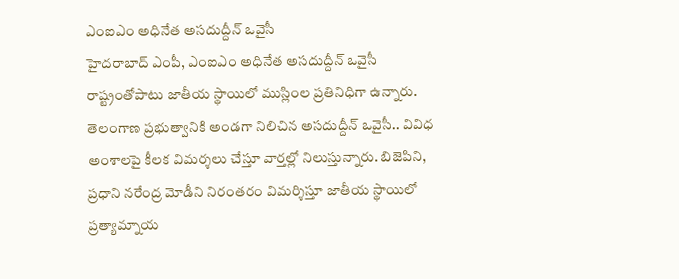ఎంఐఎం అధినేత అసదుద్దీన్ ఒవైసీ
హైదరాబాద్ ఎంపీ, ఎంఐఎం అధినేత అసదుద్దీన్ ఒవైసీ రాష్ట్రంతోపాటు జాతీయ స్థాయిలో ముస్లింల ప్రతినిధిగా ఉన్నారు. తెలంగాణ ప్రభుత్వానికి అండగా నిలిచిన అసదుద్దీన్ ఒవైసీ.. వివిధ అంశాలపై కీలక విమర్శలు చేస్తూ వార్తల్లో నిలుస్తున్నారు. బిజెపిని, ప్రధాని నరేంద్ర మోడీని నిరంతరం విమర్శిస్తూ జాతీయ స్థాయిలో ప్రత్యామ్నాయ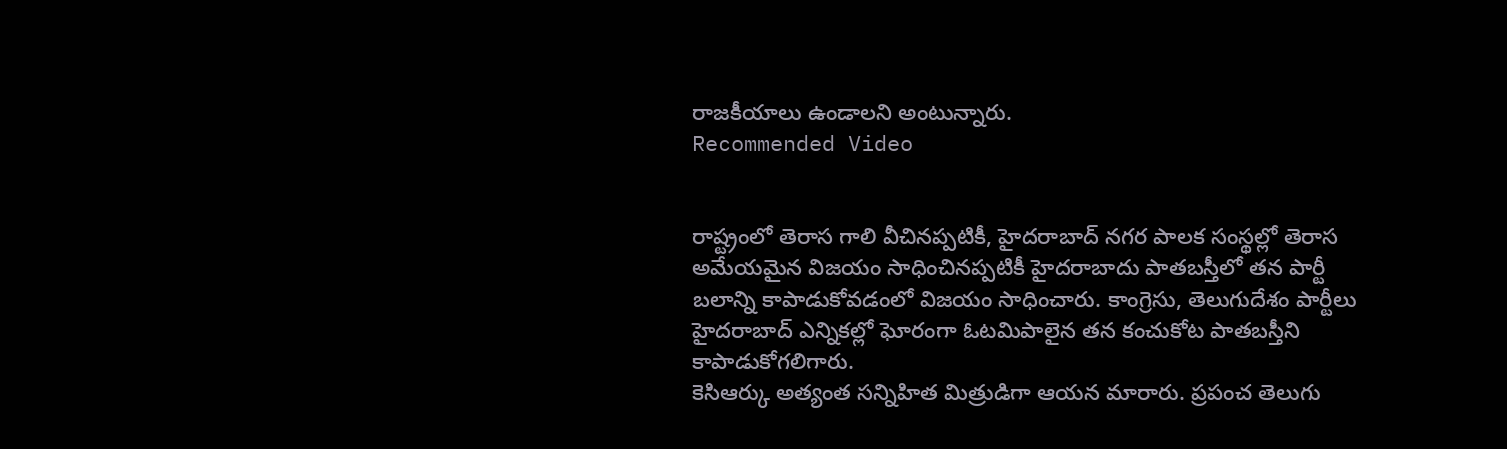రాజకీయాలు ఉండాలని అంటున్నారు.
Recommended Video


రాష్ట్రంలో తెరాస గాలి వీచినప్పటికీ, హైదరాబాద్ నగర పాలక సంస్థల్లో తెరాస అమేయమైన విజయం సాధించినప్పటికీ హైదరాబాదు పాతబస్తీలో తన పార్టీ బలాన్ని కాపాడుకోవడంలో విజయం సాధించారు. కాంగ్రెసు, తెలుగుదేశం పార్టీలు హైదరాబాద్ ఎన్నికల్లో ఘోరంగా ఓటమిపాలైన తన కంచుకోట పాతబస్తీని కాపాడుకోగలిగారు.
కెసిఆర్కు అత్యంత సన్నిహిత మిత్రుడిగా ఆయన మారారు. ప్రపంచ తెలుగు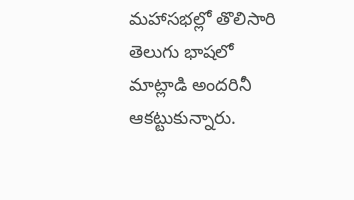మహాసభల్లో తొలిసారి తెలుగు భాషలో మాట్లాడి అందరినీ ఆకట్టుకున్నారు.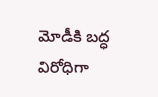మోడీకి బద్ధ విరోధిగా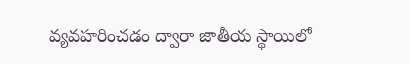వ్యవహరించడం ద్వారా జాతీయ స్థాయిలో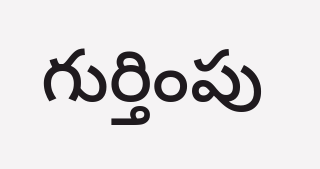గుర్తింపు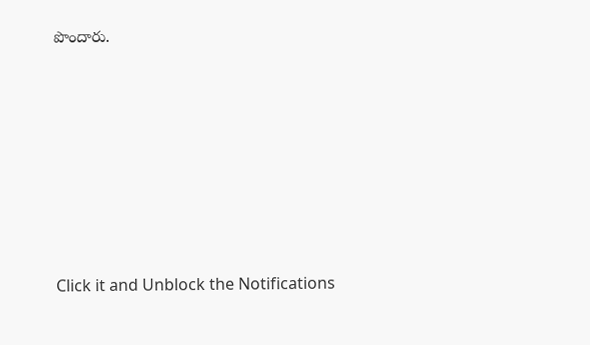పొందారు.












Click it and Unblock the Notifications